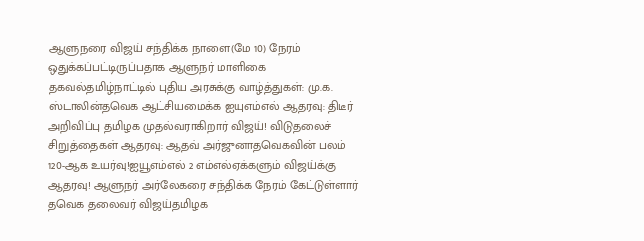ஆளுநரை விஜய் சந்திக்க நாளை(மே 10) நேரம் ஒதுக்கப்பட்டிருப்பதாக ஆளுநர் மாளிகை தகவல்தமிழ்நாட்டில் புதிய அரசுக்கு வாழ்த்துகள்: மு.க. ஸ்டாலின்தவெக ஆட்சியமைக்க ஐயுஎம்எல் ஆதரவு: திடீர் அறிவிப்பு தமிழக முதல்வராகிறார் விஜய்! விடுதலைச் சிறுத்தைகள் ஆதரவு: ஆதவ் அர்ஜுனாதவெகவின் பலம் 120-ஆக உயர்வு!ஐயூஎம்எல் 2 எம்எல்ஏக்களும் விஜய்க்கு ஆதரவு! ஆளுநர் அர்லேகரை சந்திக்க நேரம் கேட்டுள்ளார் தவெக தலைவர் விஜய்தமிழக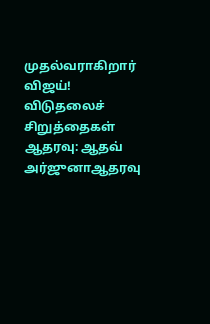முதல்வராகிறார் விஜய்! விடுதலைச் சிறுத்தைகள் ஆதரவு: ஆதவ் அர்ஜுனாஆதரவு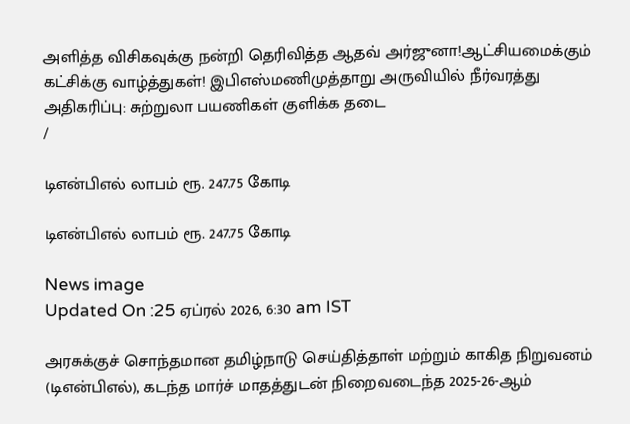அளித்த விசிகவுக்கு நன்றி தெரிவித்த ஆதவ் அர்ஜுனா!ஆட்சியமைக்கும் கட்சிக்கு வாழ்த்துகள்! இபிஎஸ்மணிமுத்தாறு அருவியில் நீர்வரத்து அதிகரிப்பு: சுற்றுலா பயணிகள் குளிக்க தடை
/

டிஎன்பிஎல் லாபம் ரூ. 247.75 கோடி

டிஎன்பிஎல் லாபம் ரூ. 247.75 கோடி

News image
Updated On :25 ஏப்ரல் 2026, 6:30 am IST

அரசுக்குச் சொந்தமான தமிழ்நாடு செய்தித்தாள் மற்றும் காகித நிறுவனம் (டிஎன்பிஎல்), கடந்த மார்ச் மாதத்துடன் நிறைவடைந்த 2025-26-ஆம்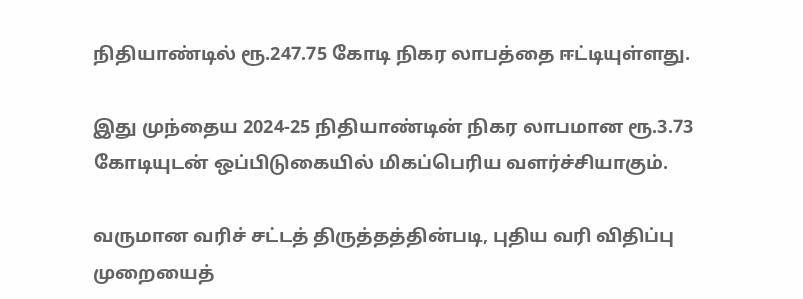நிதியாண்டில் ரூ.247.75 கோடி நிகர லாபத்தை ஈட்டியுள்ளது.

இது முந்தைய 2024-25 நிதியாண்டின் நிகர லாபமான ரூ.3.73 கோடியுடன் ஒப்பிடுகையில் மிகப்பெரிய வளர்ச்சியாகும்.

வருமான வரிச் சட்டத் திருத்தத்தின்படி, புதிய வரி விதிப்பு முறையைத்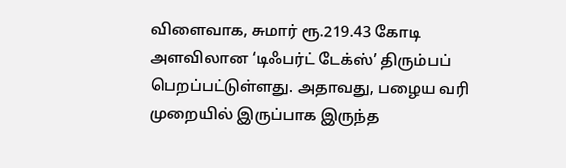விளைவாக, சுமார் ரூ.219.43 கோடி அளவிலான ‘டிஃபர்ட் டேக்ஸ்’ திரும்பப் பெறப்பட்டுள்ளது. அதாவது, பழைய வரி முறையில் இருப்பாக இருந்த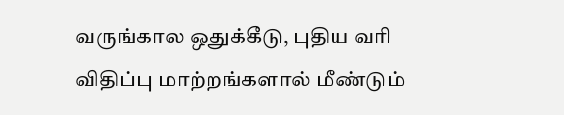வருங்கால ஒதுக்கீடு, புதிய வரி விதிப்பு மாற்றங்களால் மீண்டும்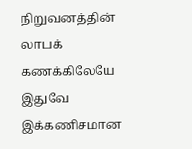நிறுவனத்தின் லாபக் கணக்கிலேயே இதுவே இக்கணிசமான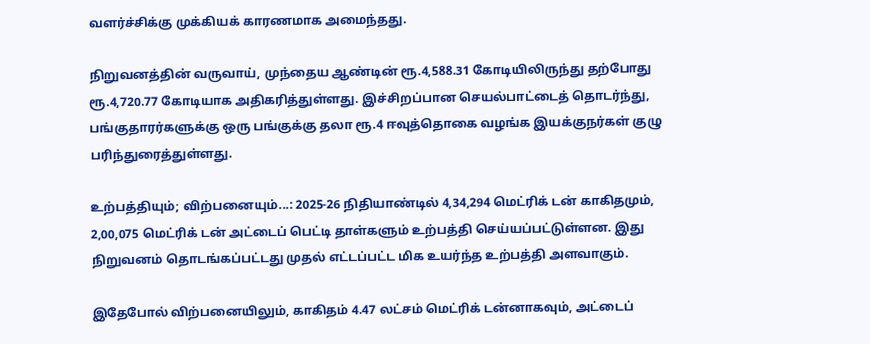வளர்ச்சிக்கு முக்கியக் காரணமாக அமைந்தது.

நிறுவனத்தின் வருவாய், முந்தைய ஆண்டின் ரூ.4,588.31 கோடியிலிருந்து தற்போது ரூ.4,720.77 கோடியாக அதிகரித்துள்ளது. இச்சிறப்பான செயல்பாட்டைத் தொடர்ந்து, பங்குதாரர்களுக்கு ஒரு பங்குக்கு தலா ரூ.4 ஈவுத்தொகை வழங்க இயக்குநர்கள் குழு பரிந்துரைத்துள்ளது.

உற்பத்தியும்; விற்பனையும்...: 2025-26 நிதியாண்டில் 4,34,294 மெட்ரிக் டன் காகிதமும், 2,00,075 மெட்ரிக் டன் அட்டைப் பெட்டி தாள்களும் உற்பத்தி செய்யப்பட்டுள்ளன. இது நிறுவனம் தொடங்கப்பட்டது முதல் எட்டப்பட்ட மிக உயர்ந்த உற்பத்தி அளவாகும்.

இதேபோல் விற்பனையிலும், காகிதம் 4.47 லட்சம் மெட்ரிக் டன்னாகவும், அட்டைப்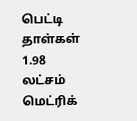பெட்டி தாள்கள் 1.98 லட்சம் மெட்ரிக்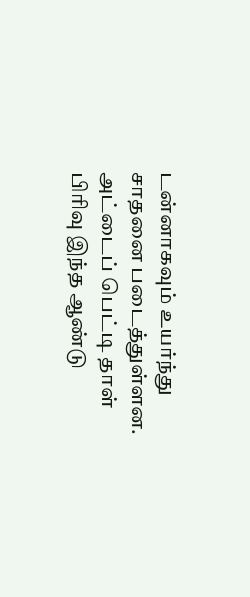டன்னாகவும் உயர்ந்து சாதனை படைத்துள்ளன. அட்டைப் பெட்டி தாள் பிரிவு இந்த ஆண்டு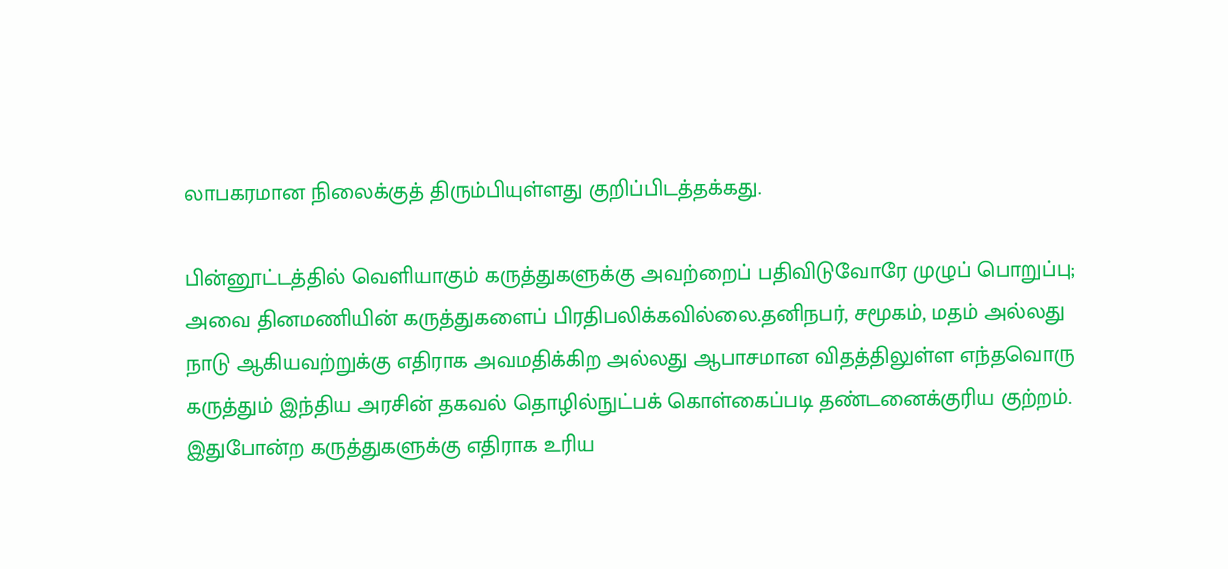லாபகரமான நிலைக்குத் திரும்பியுள்ளது குறிப்பிடத்தக்கது.

பின்னூட்டத்தில் வெளியாகும் கருத்துகளுக்கு அவற்றைப் பதிவிடுவோரே முழுப் பொறுப்பு; அவை தினமணியின் கருத்துகளைப் பிரதிபலிக்கவில்லை.தனிநபர், சமூகம், மதம் அல்லது நாடு ஆகியவற்றுக்கு எதிராக அவமதிக்கிற அல்லது ஆபாசமான விதத்திலுள்ள எந்தவொரு கருத்தும் இந்திய அரசின் தகவல் தொழில்நுட்பக் கொள்கைப்படி தண்டனைக்குரிய குற்றம். இதுபோன்ற கருத்துகளுக்கு எதிராக உரிய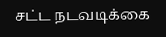சட்ட நடவடிக்கை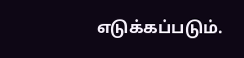எடுக்கப்படும்.